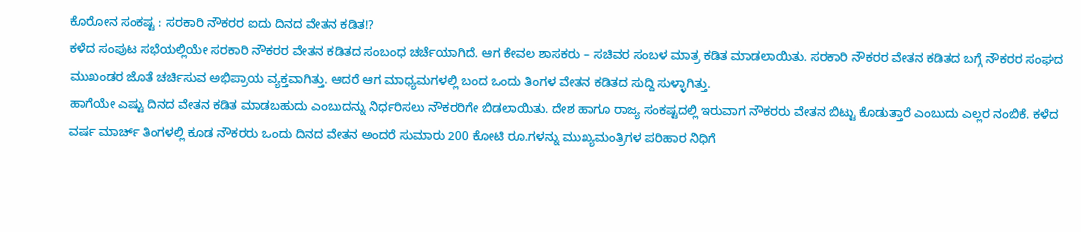ಕೊರೋನ ಸಂಕಷ್ಟ : ಸರಕಾರಿ ನೌಕರರ ಐದು ದಿನದ ವೇತನ ಕಡಿತ!?
ಕಳೆದ ಸಂಪುಟ ಸಭೆಯಲ್ಲಿಯೇ ಸರಕಾರಿ ನೌಕರರ ವೇತನ ಕಡಿತದ ಸಂಬಂಧ ಚರ್ಚೆಯಾಗಿದೆ. ಆಗ ಕೇವಲ ಶಾಸಕರು – ಸಚಿವರ ಸಂಬಳ ಮಾತ್ರ ಕಡಿತ ಮಾಡಲಾಯಿತು. ಸರಕಾರಿ ನೌಕರರ ವೇತನ ಕಡಿತದ ಬಗ್ಗೆ ನೌಕರರ ಸಂಘದ ಮುಖಂಡರ ಜೊತೆ ಚರ್ಚಿಸುವ ಅಭಿಪ್ರಾಯ ವ್ಯಕ್ತವಾಗಿತ್ತು. ಆದರೆ ಆಗ ಮಾಧ್ಯಮಗಳಲ್ಲಿ ಬಂದ ಒಂದು ತಿಂಗಳ ವೇತನ ಕಡಿತದ ಸುದ್ದಿ ಸುಳ್ಳಾಗಿತ್ತು.
ಹಾಗೆಯೇ ಎಷ್ಟು ದಿನದ ವೇತನ ಕಡಿತ ಮಾಡಬಹುದು ಎಂಬುದನ್ನು ನಿರ್ಧರಿಸಲು ನೌಕರರಿಗೇ ಬಿಡಲಾಯಿತು. ದೇಶ ಹಾಗೂ ರಾಜ್ಯ ಸಂಕಷ್ಟದಲ್ಲಿ ಇರುವಾಗ ನೌಕರರು ವೇತನ ಬಿಟ್ಟು ಕೊಡುತ್ತಾರೆ ಎಂಬುದು ಎಲ್ಲರ ನಂಬಿಕೆ. ಕಳೆದ ವರ್ಷ ಮಾರ್ಚ್ ತಿಂಗಳಲ್ಲಿ ಕೂಡ ನೌಕರರು ಒಂದು ದಿನದ ವೇತನ ಅಂದರೆ ಸುಮಾರು 200 ಕೋಟಿ ರೂ.ಗಳನ್ನು ಮುಖ್ಯಮಂತ್ರಿಗಳ ಪರಿಹಾರ ನಿಧಿಗೆ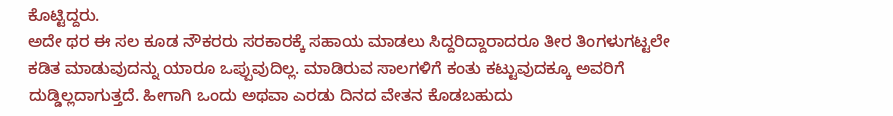ಕೊಟ್ಟಿದ್ದರು.
ಅದೇ ಥರ ಈ ಸಲ ಕೂಡ ನೌಕರರು ಸರಕಾರಕ್ಕೆ ಸಹಾಯ ಮಾಡಲು ಸಿದ್ದರಿದ್ದಾರಾದರೂ ತೀರ ತಿಂಗಳುಗಟ್ಟಲೇ ಕಡಿತ ಮಾಡುವುದನ್ನು ಯಾರೂ ಒಪ್ಪುವುದಿಲ್ಲ. ಮಾಡಿರುವ ಸಾಲಗಳಿಗೆ ಕಂತು ಕಟ್ಟುವುದಕ್ಕೂ ಅವರಿಗೆ ದುಡ್ಡಿಲ್ಲದಾಗುತ್ತದೆ. ಹೀಗಾಗಿ ಒಂದು ಅಥವಾ ಎರಡು ದಿನದ ವೇತನ ಕೊಡಬಹುದು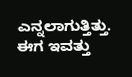ಎನ್ನಲಾಗುತ್ತಿತ್ತು.
ಈಗ ಇವತ್ತು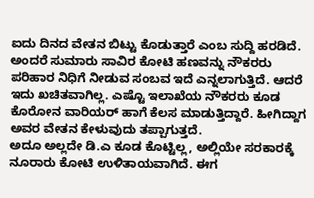ಐದು ದಿನದ ವೇತನ ಬಿಟ್ಟು ಕೊಡುತ್ತಾರೆ ಎಂಬ ಸುದ್ದಿ ಹರಡಿದೆ. ಅಂದರೆ ಸುಮಾರು ಸಾವಿರ ಕೋಟಿ ಹಣವನ್ನು ನೌಕರರು ಪರಿಹಾರ ನಿಧಿಗೆ ನೀಡುವ ಸಂಬವ ಇದೆ ಎನ್ನಲಾಗುತ್ತಿದೆ. ಆದರೆ ಇದು ಖಚಿತವಾಗಿಲ್ಲ. ಎಷ್ಟೊ ಇಲಾಖೆಯ ನೌಕರರು ಕೂಡ ಕೊರೋನ ವಾರಿಯರ್ ಹಾಗೆ ಕೆಲಸ ಮಾಡುತ್ತಿದ್ದಾರೆ. ಹೀಗಿದ್ದಾಗ ಅವರ ವೇತನ ಕೇಳುವುದು ತಪ್ಪಾಗುತ್ತದೆ.
ಅದೂ ಅಲ್ಲದೇ ಡಿ.ಎ ಕೂಡ ಕೊಟ್ಟಿಲ್ಲ, ಅಲ್ಲಿಯೇ ಸರಕಾರಕ್ಕೆ ನೂರಾರು ಕೋಟಿ ಉಳಿತಾಯವಾಗಿದೆ. ಈಗ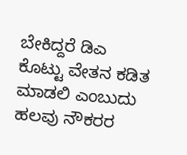ಬೇಕಿದ್ದರೆ ಡಿಎ ಕೊಟ್ಟು ವೇತನ ಕಡಿತ ಮಾಡಲಿ ಎಂಬುದು ಹಲವು ನೌಕರರ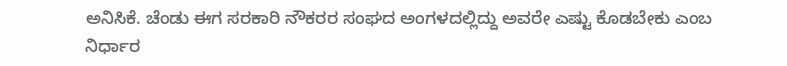ಅನಿಸಿಕೆ. ಚೆಂಡು ಈಗ ಸರಕಾರಿ ನೌಕರರ ಸಂಘದ ಅಂಗಳದಲ್ಲಿದ್ದು ಅವರೇ ಎಷ್ಟು ಕೊಡಬೇಕು ಎಂಬ ನಿರ್ಧಾರ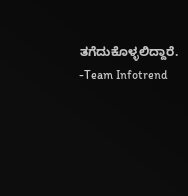ತಗೆದುಕೊಳ್ಳಲಿದ್ದಾರೆ.
-Team Infotrend